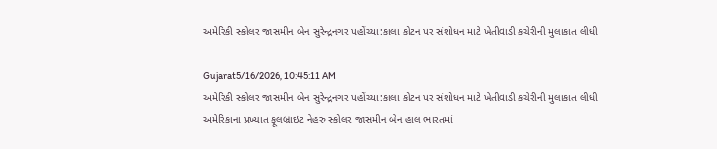અમેરિકી સ્કોલર જાસમીન બેન સુરેન્દ્રનગર પહોંચ્યા:કાલા કોટન પર સંશોધન માટે ખેતીવાડી કચેરીની મુલાકાત લીધી

Gujarat5/16/2026, 10:45:11 AM
અમેરિકી સ્કોલર જાસમીન બેન સુરેન્દ્રનગર પહોંચ્યા:કાલા કોટન પર સંશોધન માટે ખેતીવાડી કચેરીની મુલાકાત લીધી
અમેરિકાના પ્રખ્યાત ફૂલબ્રાઇટ નેહરુ સ્કોલર જાસમીન બેન હાલ ભારતમાં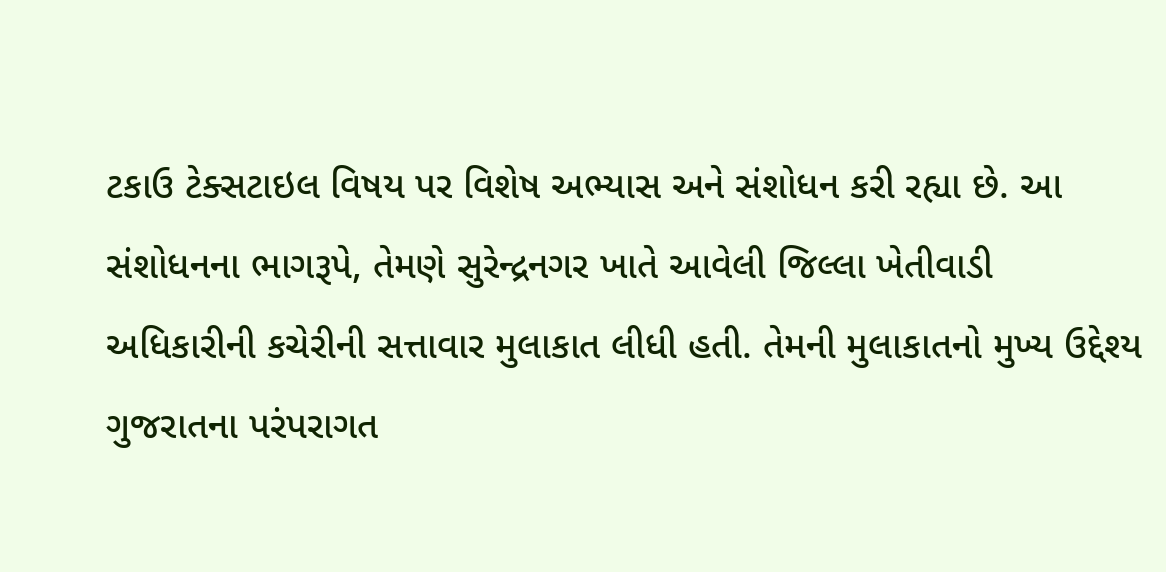ટકાઉ ટેક્સટાઇલ વિષય પર વિશેષ અભ્યાસ અને સંશોધન કરી રહ્યા છે. આ સંશોધનના ભાગરૂપે, તેમણે સુરેન્દ્રનગર ખાતે આવેલી જિલ્લા ખેતીવાડી અધિકારીની કચેરીની સત્તાવાર મુલાકાત લીધી હતી. તેમની મુલાકાતનો મુખ્ય ઉદ્દેશ્ય ગુજરાતના પરંપરાગત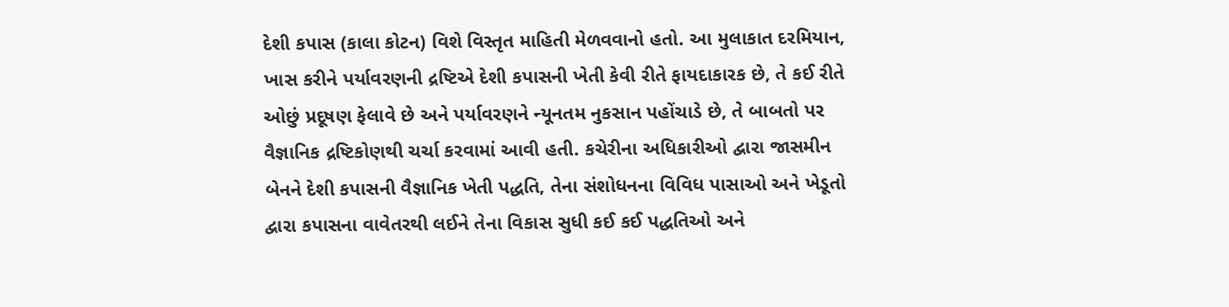દેશી કપાસ (કાલા કોટન) વિશે વિસ્તૃત માહિતી મેળવવાનો હતો. આ મુલાકાત દરમિયાન, ખાસ કરીને પર્યાવરણની દ્રષ્ટિએ દેશી કપાસની ખેતી કેવી રીતે ફાયદાકારક છે, તે કઈ રીતે ઓછું પ્રદૂષણ ફેલાવે છે અને પર્યાવરણને ન્યૂનતમ નુકસાન પહોંચાડે છે, તે બાબતો પર વૈજ્ઞાનિક દ્રષ્ટિકોણથી ચર્ચા કરવામાં આવી હતી. કચેરીના અધિકારીઓ દ્વારા જાસમીન બેનને દેશી કપાસની વૈજ્ઞાનિક ખેતી પદ્ધતિ, તેના સંશોધનના વિવિધ પાસાઓ અને ખેડૂતો દ્વારા કપાસના વાવેતરથી લઈને તેના વિકાસ સુધી કઈ કઈ પદ્ધતિઓ અને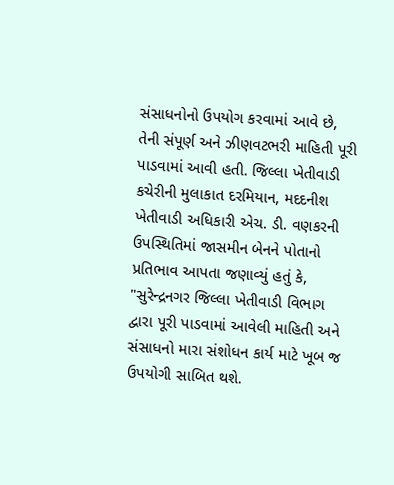સંસાધનોનો ઉપયોગ કરવામાં આવે છે, તેની સંપૂર્ણ અને ઝીણવટભરી માહિતી પૂરી પાડવામાં આવી હતી. જિલ્લા ખેતીવાડી કચેરીની મુલાકાત દરમિયાન, મદદનીશ ખેતીવાડી અધિકારી એચ. ડી. વણકરની ઉપસ્થિતિમાં જાસમીન બેનને પોતાનો પ્રતિભાવ આપતા જણાવ્યું હતું કે, "સુરેન્દ્રનગર જિલ્લા ખેતીવાડી વિભાગ દ્વારા પૂરી પાડવામાં આવેલી માહિતી અને સંસાધનો મારા સંશોધન કાર્ય માટે ખૂબ જ ઉપયોગી સાબિત થશે.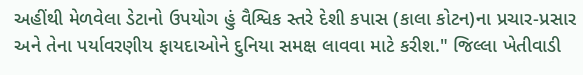અહીંથી મેળવેલા ડેટાનો ઉપયોગ હું વૈશ્વિક સ્તરે દેશી કપાસ (કાલા કોટન)ના પ્રચાર-પ્રસાર અને તેના પર્યાવરણીય ફાયદાઓને દુનિયા સમક્ષ લાવવા માટે કરીશ." જિલ્લા ખેતીવાડી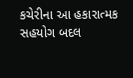કચેરીના આ હકારાત્મક સહયોગ બદલ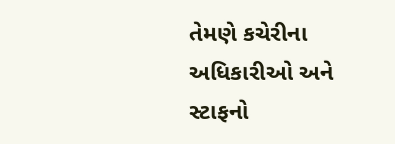તેમણે કચેરીના અધિકારીઓ અને સ્ટાફનો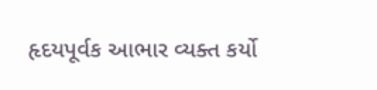હૃદયપૂર્વક આભાર વ્યક્ત કર્યો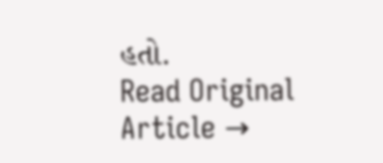હતો.
Read Original Article →